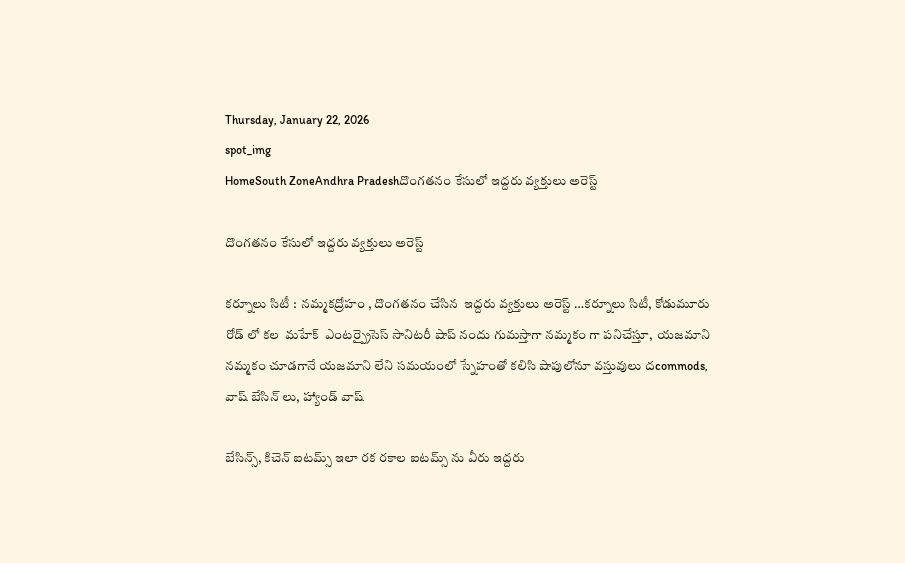Thursday, January 22, 2026
spot_img
HomeSouth ZoneAndhra Pradeshదొంగతనం కేసులో ఇద్దరు వ్యక్తులు అరెస్ట్

దొంగతనం కేసులో ఇద్దరు వ్యక్తులు అరెస్ట్

కర్నూలు సిటీ :  నమ్మకద్రోహం , దొంగతనం చేసిన  ఇద్దరు వ్యక్తులు అరెస్ట్ …కర్నూలు సిటీ, కోడుమూరు రోడ్ లో కల  మహేక్  ఎంటర్ప్రైసెస్ సానిటరీ షాప్ నందు గుమస్తాగా నమ్మకం గా పనిచేస్తూ,  యజమాని నమ్మకం చూడగానే యజమాని లేని సమయంలో స్నేహంతో కలిసి షాపులోనూ వస్తువులు దcommods, వాష్ బేసిన్ లు, హ్యాండ్ వాష్

బేసిన్స్, కిచెన్ ఐటమ్స్ ఇలా రక రకాల ఐటమ్స్ ను వీరు ఇద్దరు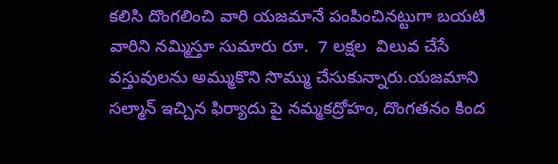కలిసి దొంగలించి వారి యజమానే పంపించినట్టుగా బయటి వారిని నమ్మిస్తూ సుమారు రూ.  7 లక్షల  విలువ చేసే వస్తువులను అమ్ముకొని సొమ్ము చేసుకున్నారు.యజమాని సల్మాన్ ఇచ్చిన ఫిర్యాదు పై నమ్మకద్రోహం, దొంగతనం కింద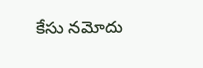కేసు నమోదు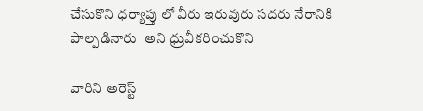చేసుకొని ధర్యాప్తు లో వీరు ఇరువురు సదరు నేరానికి పాల్పడినారు  అని ధ్రువీకరించుకొని

వారిని అరెస్ట్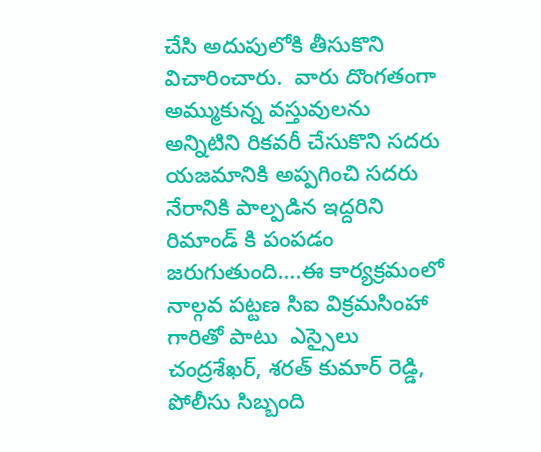చేసి అదుపులోకి తీసుకొని విచారించారు.  వారు దొంగతంగా అమ్ముకున్న వస్తువులను అన్నిటిని రికవరీ చేసుకొని సదరు యజమానికి అప్పగించి సదరు నేరానికి పాల్పడిన ఇద్దరిని రిమాండ్ కి పంపడం జరుగుతుంది….ఈ కార్యక్రమంలో నాల్గవ పట్టణ సిఐ విక్రమసింహా గారితో పాటు  ఎస్సైలు చంద్రశేఖర్, శరత్ కుమార్ రెడ్డి, పోలీసు సిబ్బంది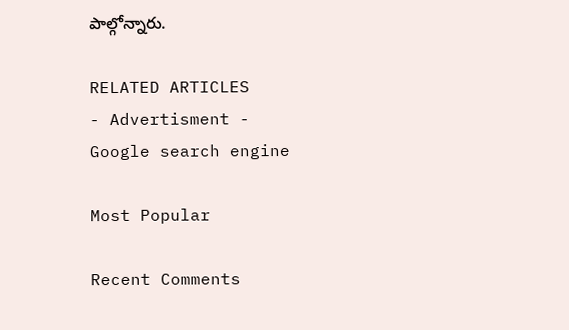పాల్గోన్నారు.

RELATED ARTICLES
- Advertisment -
Google search engine

Most Popular

Recent Comments